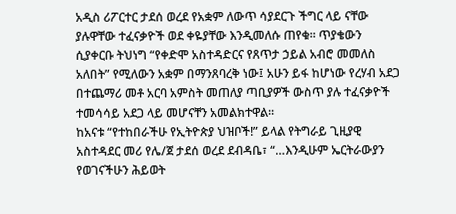አዲስ ሪፖርተር ታደሰ ወረደ የአቋም ለውጥ ሳያደርጉ ችግር ላይ ናቸው ያሉዋቸው ተፈናቃዮች ወደ ቀዬያቸው እንዲመለሱ ጠየቁ። ጥያቄውን ሲያቀርቡ ትህነግ “የቀድሞ አስተዳድርና የጸጥታ ኃይል አብሮ መመለስ አለበት” የሚለውን አቋም በማንጸባረቅ ነው፤ አሁን ይፋ ከሆነው የረሃብ አደጋ በተጨማሪ መቶ አርባ አምስት መጠለያ ጣቢያዎች ውስጥ ያሉ ተፈናቃዮች ተመሳሳይ አደጋ ላይ መሆናቸን አመልክተዋል።
ከአናቱ “የተከበራችሁ የኢትዮጵያ ህዝቦች!” ይላል የትግራይ ጊዚያዊ አስተዳደር መሪ የሌ/ጀ ታደሰ ወረደ ደብዳቤ፣ “…እንዲሁም ኤርትራውያን የወገናችሁን ሕይወት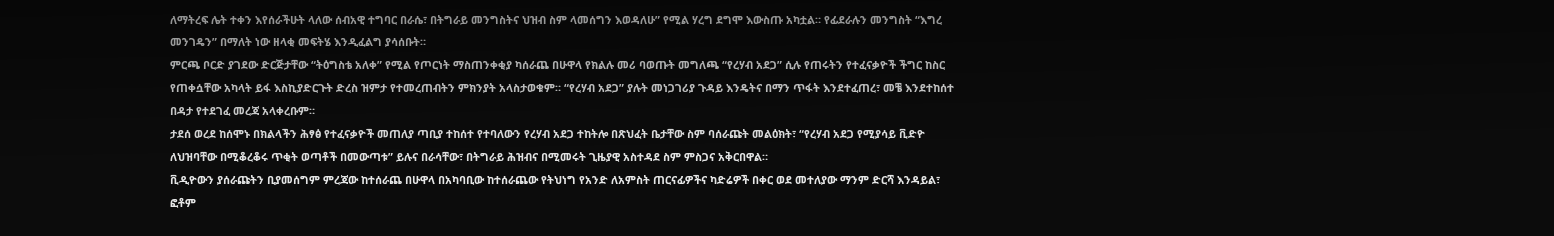ለማትረፍ ሌት ተቀን እየሰራችሁት ላለው ሰብአዊ ተግባር በራሴ፣ በትግራይ መንግስትና ህዝብ ስም ላመሰግን እወዳለሁ” የሚል ሃረግ ደግሞ እውስጡ አካቷል። የፊደራሉን መንግስት “እግረ መንገዴን” በማለት ነው ዘላቂ መፍትሄ እንዲፈልግ ያሳሰቡት።
ምርጫ ቦርድ ያገደው ድርጅታቸው “ትዕግስቴ አለቀ” የሚል የጦርነት ማስጠንቀቂያ ካሰራጨ በሁዋላ የክልሉ መሪ ባወጡት መግለጫ “የረሃብ አደጋ” ሲሉ የጠሩትን የተፈናቃዮች ችግር ከስር የጠቀሷቸው አካላት ይፋ እስኪያድርጉት ድረስ ዝምታ የተመረጠብትን ምክንያት አላስታወቁም። “የረሃብ አደጋ” ያሉት መነጋገሪያ ጉዳይ እንዴትና በማን ጥፋት እንደተፈጠረ፣ መቼ እንደተከሰተ በዳታ የተደገፈ መረጃ አላቀረቡም።
ታደሰ ወረደ ከሰሞኑ በክልላችን ሕፃፅ የተፈናቃዮች መጠለያ ጣቢያ ተከሰተ የተባለውን የረሃብ አደጋ ተከትሎ በጽህፈት ቤታቸው ስም ባሰራጩት መልዕክት፣ “የረሃብ አደጋ የሚያሳይ ቪድዮ ለህዝባቸው በሚቆረቆሩ ጥቂት ወጣቶች በመውጣቱ” ይሉና በራሳቸው፣ በትግራይ ሕዝብና በሚመሩት ጊዜያዊ አስተዳደ ስም ምስጋና አቅርበዋል።
ቪዲዮውን ያሰራጩትን ቢያመሰግም ምረጃው ከተሰራጨ በሁዋላ በአካባቢው ከተሰራጨው የትህነግ የአንድ ለአምስት ጠርናፊዎችና ካድሬዎች በቀር ወደ መተለያው ማንም ድርሻ እንዳይል፣ ፎቶም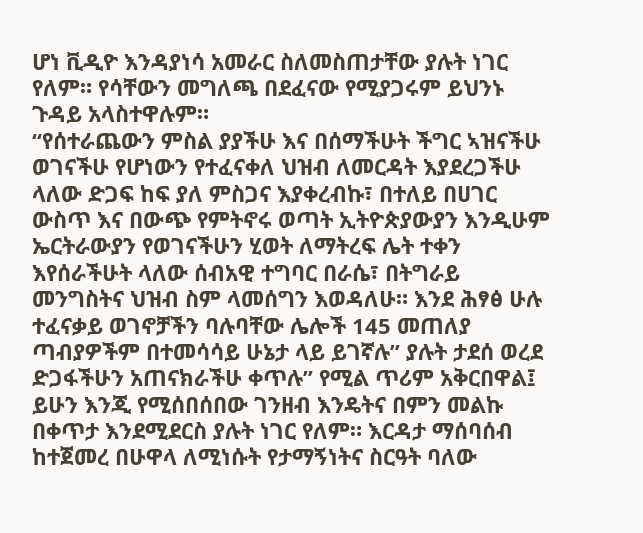ሆነ ቪዲዮ እንዳያነሳ አመራር ስለመስጠታቸው ያሉት ነገር የለም። የሳቸውን መግለጫ በደፈናው የሚያጋሩም ይህንኑ ጉዳይ አላስተዋሉም።
“የሰተራጨውን ምስል ያያችሁ እና በሰማችሁት ችግር ኣዝናችሁ ወገናችሁ የሆነውን የተፈናቀለ ህዝብ ለመርዳት እያደረጋችሁ ላለው ድጋፍ ከፍ ያለ ምስጋና እያቀረብኩ፣ በተለይ በሀገር ውስጥ እና በውጭ የምትኖሩ ወጣት ኢትዮጵያውያን እንዲሁም ኤርትራውያን የወገናችሁን ሂወት ለማትረፍ ሌት ተቀን እየሰራችሁት ላለው ሰብአዊ ተግባር በራሴ፣ በትግራይ መንግስትና ህዝብ ስም ላመሰግን እወዳለሁ። እንደ ሕፃፅ ሁሉ ተፈናቃይ ወገኖቻችን ባሉባቸው ሌሎች 145 መጠለያ ጣብያዎችም በተመሳሳይ ሁኔታ ላይ ይገኛሉ” ያሉት ታደሰ ወረደ ድጋፋችሁን አጠናክራችሁ ቀጥሉ” የሚል ጥሪም አቅርበዋል፤ ይሁን እንጂ የሚሰበሰበው ገንዘብ እንዴትና በምን መልኩ በቀጥታ እንደሚደርስ ያሉት ነገር የለም። እርዳታ ማሰባሰብ ከተጀመረ በሁዋላ ለሚነሱት የታማኝነትና ስርዓት ባለው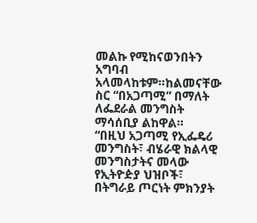መልኩ የሚከናወንበትን አግባብ አላመላከቱም።ከልመናቸው ስር “በአጋጣሚ” በማለት ለፌደራል መንግስት ማሳሰቢያ ልከዋል።
“በዚህ አጋጣሚ የኢፌዴሪ መንግስት፣ ብሄራዊ ክልላዊ መንግስታትና መላው የኢትዮዽያ ህዝቦች፣ በትግራይ ጦርነት ምክንያት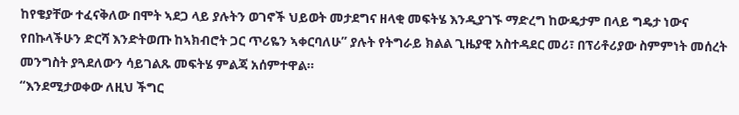ከየቄያቸው ተፈናቅለው በሞት ኣደጋ ላይ ያሉትን ወገኖች ህይወት መታደግና ዘላቂ መፍትሄ እንዲያገኙ ማድረግ ከውዴታም በላይ ግዴታ ነውና የበኩላችሁን ድርሻ እንድትወጡ ከኣክብሮት ጋር ጥሪዬን ኣቀርባለሁ” ያሉት የትግራይ ክልል ጊዜያዊ አስተዳደር መሪ፣ በፕሪቶሪያው ስምምነት መሰረት መንግስት ያጓደለውን ሳይገልጹ መፍትሄ ምልጃ አሰምተዋል።
“እንደሚታወቀው ለዚህ ችግር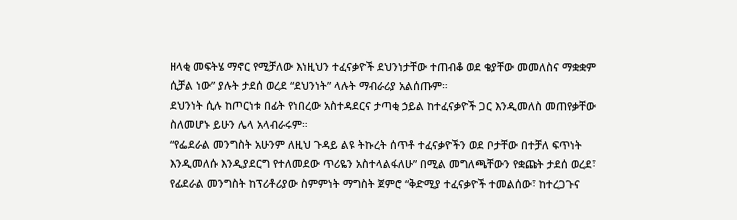ዘላቂ መፍትሄ ማኖር የሚቻለው እነዚህን ተፈናቃዮች ደህንነታቸው ተጠብቆ ወደ ቄያቸው መመለስና ማቋቋም ሲቻል ነው” ያሉት ታደሰ ወረደ “ደህንነት” ላሉት ማብራሪያ አልሰጡም።
ደህንነት ሲሉ ከጦርነቱ በፊት የነበረው አስተዳደርና ታጣቂ ኃይል ከተፈናቃዮች ጋር እንዲመለስ መጠየቃቸው ስለመሆኑ ይሁን ሌላ አላብራሩም።
“የፌደራል መንግስት አሁንም ለዚህ ጉዳይ ልዩ ትኩረት ሰጥቶ ተፈናቃዮችን ወደ ቦታቸው በተቻለ ፍጥነት እንዲመለሱ እንዲያደርግ የተለመደው ጥሪዬን አስተላልፋለሁ” በሚል መግለጫቸውን የቋጩት ታደሰ ወረደ፣ የፊደራል መንግስት ከፕሪቶሪያው ስምምነት ማግስት ጀምሮ “ቅድሚያ ተፈናቃዮች ተመልሰው፣ ከተረጋጉና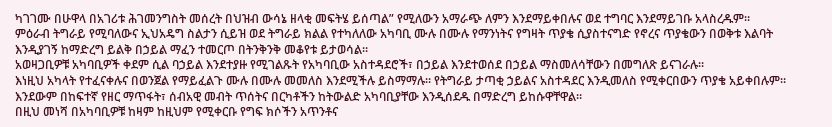ካገገሙ በሁዋላ በአገሪቱ ሕገመንግስት መሰረት በህዝብ ውሳኔ ዘላቂ መፍትሄ ይሰጣል” የሚለውን አማራጭ ለምን እንደማይቀበሉና ወደ ተግባር እንደማይገቡ አላስረዱም።
ምዕራብ ትግራይ የሚባለውና ኢህአዴግ ስልታን ሲይዝ ወደ ትግራይ ክልል የተካለለው አካባቢ ሙሉ በሙሉ የማንነትና የግዛት ጥያቄ ሲያስተናግድ የኖረና ጥያቄውን በወቅቱ እልባት እንዲያገኝ ከማድረግ ይልቅ በኃይል ማፈን ተመርጦ በትንቅንቅ መቆየቱ ይታወሳል።
አወዛጋቢዎቹ አካባቢዎች ቀደም ሲል ባኃይል እንደተያዙ የሚገልጹት የአካባቢው አስተዳደሮች፣ በኃይል እንደተወሰደ በኃይል ማስመለሳቸውን በመግለጽ ይናገራሉ።
እነዚህ አካላት የተፈናቀሉና በወንጀል የማይፈልጉ ሙሉ በሙሉ መመለስ እንደሚችሉ ይስማማሉ። የትግራይ ታጣቂ ኃይልና አስተዳደር እንዲመለስ የሚቀርበውን ጥያቄ አይቀበሉም። እንደውም በከፍተኛ የዘር ማጥፋት፣ ሰብአዊ መብት ጥሰትና በርካቶችን ከትውልድ አካባቢያቸው እንዲሰደዱ በማድረግ ይከሱዋቸዋል።
በዚህ መነሻ በአካባቢዎቹ ከዛም ከዚህም የሚቀርቡ የግፍ ክሶችን አጥንቶና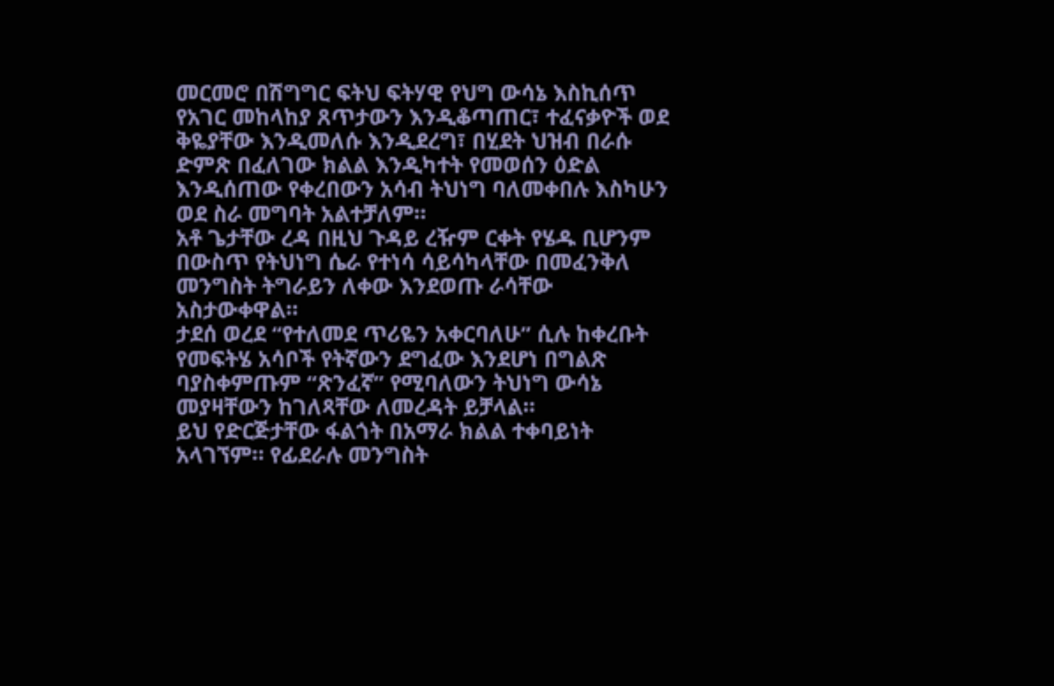መርመሮ በሽግግር ፍትህ ፍትሃዊ የህግ ውሳኔ እስኪሰጥ የአገር መከላከያ ጸጥታውን እንዲቆጣጠር፣ ተፈናቃዮች ወደ ቅዬያቸው እንዲመለሱ እንዲደረግ፣ በሂደት ህዝብ በራሱ ድምጽ በፈለገው ክልል እንዲካተት የመወሰን ዕድል እንዲሰጠው የቀረበውን አሳብ ትህነግ ባለመቀበሉ እስካሁን ወደ ስራ መግባት አልተቻለም።
አቶ ጌታቸው ረዳ በዚህ ጉዳይ ረዥም ርቀት የሄዱ ቢሆንም በውስጥ የትህነግ ሴራ የተነሳ ሳይሳካላቸው በመፈንቅለ መንግስት ትግራይን ለቀው እንደወጡ ራሳቸው አስታውቀዋል።
ታደሰ ወረደ “የተለመደ ጥሪዬን አቀርባለሁ” ሲሉ ከቀረቡት የመፍትሄ አሳቦች የትኛውን ደግፈው እንደሆነ በግልጽ ባያስቀምጡም “ጽንፈኛ” የሚባለውን ትህነግ ውሳኔ መያዛቸውን ከገለጻቸው ለመረዳት ይቻላል።
ይህ የድርጅታቸው ፋልጎት በአማራ ክልል ተቀባይነት አላገኘም። የፊደራሉ መንግስት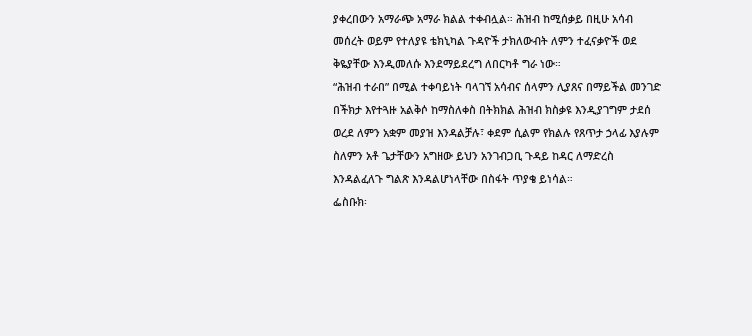ያቀረበውን አማራጭ አማራ ክልል ተቀብሏል። ሕዝብ ከሚሰቃይ በዚሁ አሳብ መሰረት ወይም የተለያዩ ቴክኒካል ጉዳዮች ታክለውብት ለምን ተፈናቃዮች ወደ ቅዬያቸው እንዲመለሱ እንደማይደረግ ለበርካቶ ግራ ነው።
“ሕዝብ ተራበ” በሚል ተቀባይነት ባላገኘ አሳብና ሰላምን ሊያጸና በማይችል መንገድ በችክታ እየተጓዙ አልቅሶ ከማስለቀስ በትክክል ሕዝብ ክስቃዩ እንዲያገግም ታደሰ ወረደ ለምን አቋም መያዝ እንዳልቻሉ፣ ቀደም ሲልም የክልሉ የጸጥታ ኃላፊ እያሉም ስለምን አቶ ጌታቸውን አግዘው ይህን አንገብጋቢ ጉዳይ ከዳር ለማድረስ እንዳልፈለጉ ግልጽ እንዳልሆነላቸው በስፋት ጥያቄ ይነሳል።
ፌስቡክ፡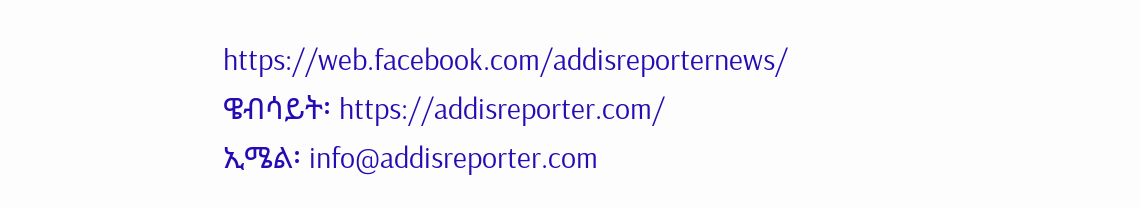https://web.facebook.com/addisreporternews/
ዌብሳይት፡ https://addisreporter.com/
ኢሜል፡ info@addisreporter.com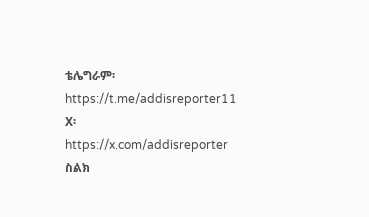ቴሌግራም፡ https://t.me/addisreporter11
X፡ https://x.com/addisreporter
ስልክ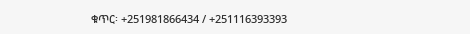ቁጥር፡ +251981866434 / +251116393393